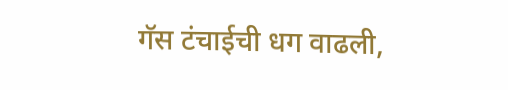गॅस टंचाईची धग वाढली,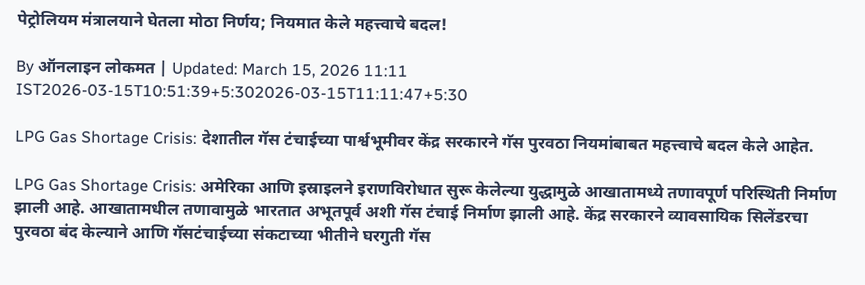पेट्रोलियम मंत्रालयाने घेतला मोठा निर्णय; नियमात केले महत्त्वाचे बदल!

By ऑनलाइन लोकमत | Updated: March 15, 2026 11:11 IST2026-03-15T10:51:39+5:302026-03-15T11:11:47+5:30

LPG Gas Shortage Crisis: देशातील गॅस टंचाईच्या पार्श्वभूमीवर केंद्र सरकारने गॅस पुरवठा नियमांबाबत महत्त्वाचे बदल केले आहेत.

LPG Gas Shortage Crisis: अमेरिका आणि इस्राइलने इराणविरोधात सुरू केलेल्या युद्धामुळे आखातामध्ये तणावपूर्ण परिस्थिती निर्माण झाली आहे. आखातामधील तणावामुळे भारतात अभूतपूर्व अशी गॅस टंचाई निर्माण झाली आहे. केंद्र सरकारने व्यावसायिक सिलेंडरचा पुरवठा बंद केल्याने आणि गॅसटंचाईच्या संकटाच्या भीतीने घरगुती गॅस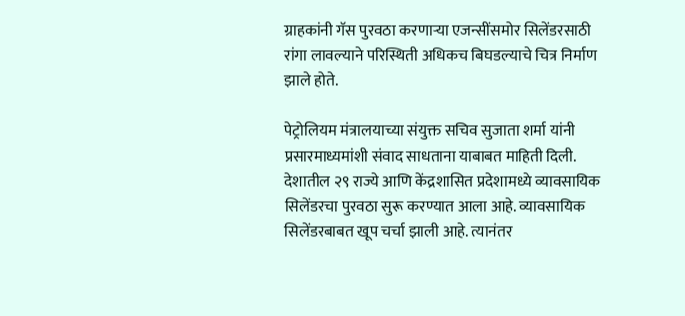ग्राहकांनी गॅस पुरवठा करणाऱ्या एजन्सींसमोर सिलेंडरसाठी रांगा लावल्याने परिस्थिती अधिकच बिघडल्याचे चित्र निर्माण झाले होते.

पेट्रोलियम मंत्रालयाच्या संयुक्त सचिव सुजाता शर्मा यांनी प्रसारमाध्यमांशी संवाद साधताना याबाबत माहिती दिली. देशातील २९ राज्ये आणि केंद्रशासित प्रदेशामध्ये व्यावसायिक सिलेंडरचा पुरवठा सुरू करण्यात आला आहे. व्यावसायिक सिलेंडरबाबत खूप चर्चा झाली आहे. त्यानंतर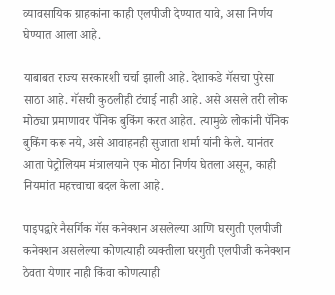व्यावसायिक ग्राहकांना काही एलपीजी देण्यात यावे, असा निर्णय घेण्यात आला आहे.

याबाबत राज्य सरकारशी चर्चा झाली आहे. देशाकडे गॅसचा पुरेसा साठा आहे. गॅसची कुठलीही टंचाई नाही आहे. असे असले तरी लोक मोठ्या प्रमाणावर पॅनिक बुकिंग करत आहेत. त्यामुळे लोकांनी पॅनिक बुकिंग करू नये, असे आवाहनही सुजाता शर्मा यांनी केले. यानंतर आता पेट्रोलियम मंत्रालयाने एक मोठा निर्णय घेतला असून, काही नियमांत महत्त्वाचा बदल केला आहे.

पाइपद्वारे नैसर्गिक गॅस कनेक्शन असलेल्या आणि घरगुती एलपीजी कनेक्शन असलेल्या कोणत्याही व्यक्तीला घरगुती एलपीजी कनेक्शन ठेवता येणार नाही किंवा कोणत्याही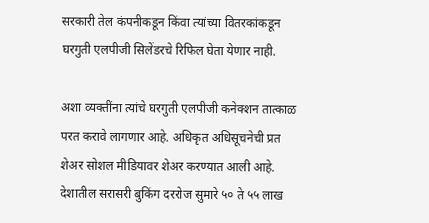सरकारी तेल कंपनीकडून किंवा त्यांच्या वितरकांकडून घरगुती एलपीजी सिलेंडरचे रिफिल घेता येणार नाही.

अशा व्यक्तींना त्यांचे घरगुती एलपीजी कनेक्शन तात्काळ परत करावे लागणार आहे. अधिकृत अधिसूचनेची प्रत शेअर सोशल मीडियावर शेअर करण्यात आली आहे. देशातील सरासरी बुकिंग दररोज सुमारे ५० ते ५५ लाख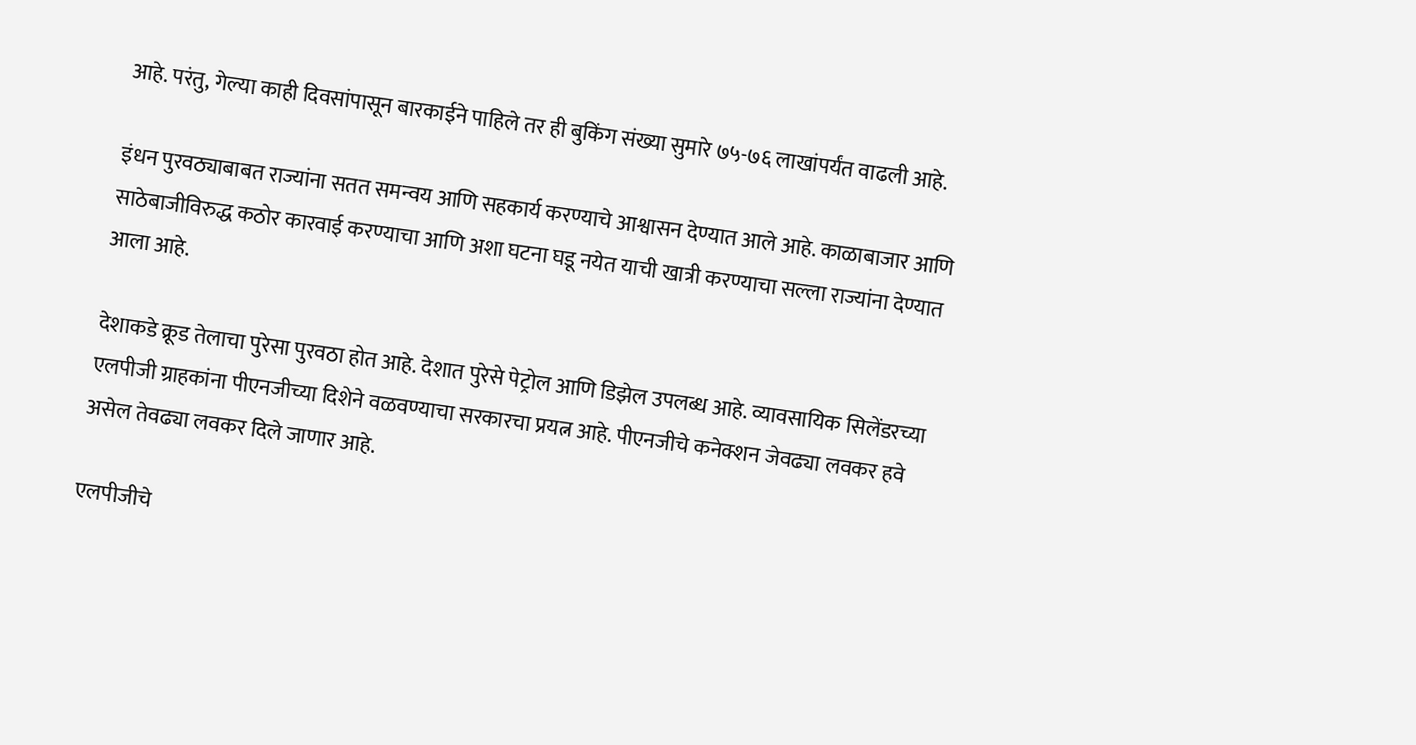आहे. परंतु, गेल्या काही दिवसांपासून बारकाईने पाहिले तर ही बुकिंग संख्या सुमारे ७५-७६ लाखांपर्यंत वाढली आहे.

इंधन पुरवठ्याबाबत राज्यांना सतत समन्वय आणि सहकार्य करण्याचे आश्वासन देण्यात आले आहे. काळाबाजार आणि साठेबाजीविरुद्ध कठोर कारवाई करण्याचा आणि अशा घटना घडू नयेत याची खात्री करण्याचा सल्ला राज्यांना देण्यात आला आहे.

देशाकडे क्रूड तेलाचा पुरेसा पुरवठा होत आहे. देशात पुरेसे पेट्रोल आणि डिझेल उपलब्ध आहे. व्यावसायिक सिलेंडरच्या एलपीजी ग्राहकांना पीएनजीच्या दिशेने वळवण्याचा सरकारचा प्रयत्न आहे. पीएनजीचे कनेक्शन जेवढ्या लवकर हवे असेल तेवढ्या लवकर दिले जाणार आहे.

एलपीजीचे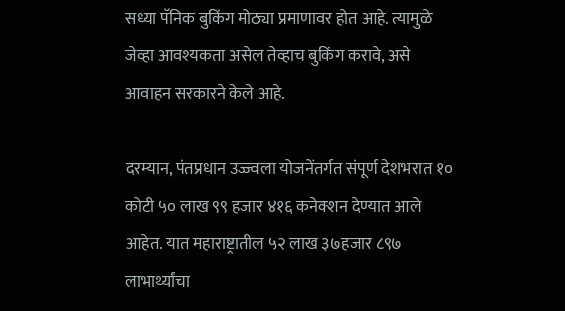सध्या पॅनिक बुकिंग मोठ्या प्रमाणावर होत आहे. त्यामुळे जेव्हा आवश्यकता असेल तेव्हाच बुकिंग करावे, असे आवाहन सरकारने केले आहे.

दरम्यान, पंतप्रधान उज्ज्वला योजनेंतर्गत संपूर्ण देशभरात १० कोटी ५० लाख ९९ हजार ४१६ कनेक्शन देण्यात आले आहेत. यात महाराष्ट्रातील ५२ लाख ३७हजार ८९७ लाभार्थ्यांचा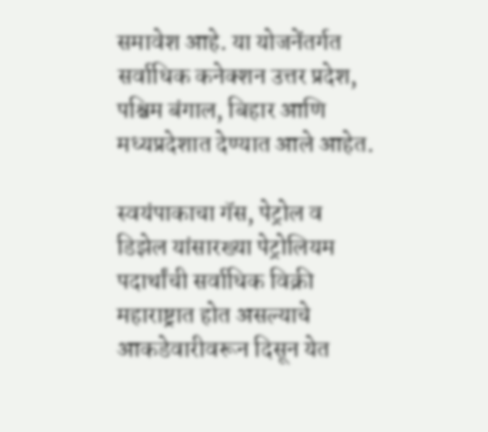समावेश आहे. या योजनेंतर्गत सर्वाधिक कनेक्शन उत्तर प्रदेश, पश्चिम बंगाल, बिहार आणि मध्यप्रदेशात देण्यात आले आहेत.

स्वयंपाकाचा गॅस, पेट्रोल व डिझेल यांसारख्या पेट्रोलियम पदार्थांची सर्वाधिक विक्री महाराष्ट्रात होत असल्याचे आकडेवारीवरून दिसून येत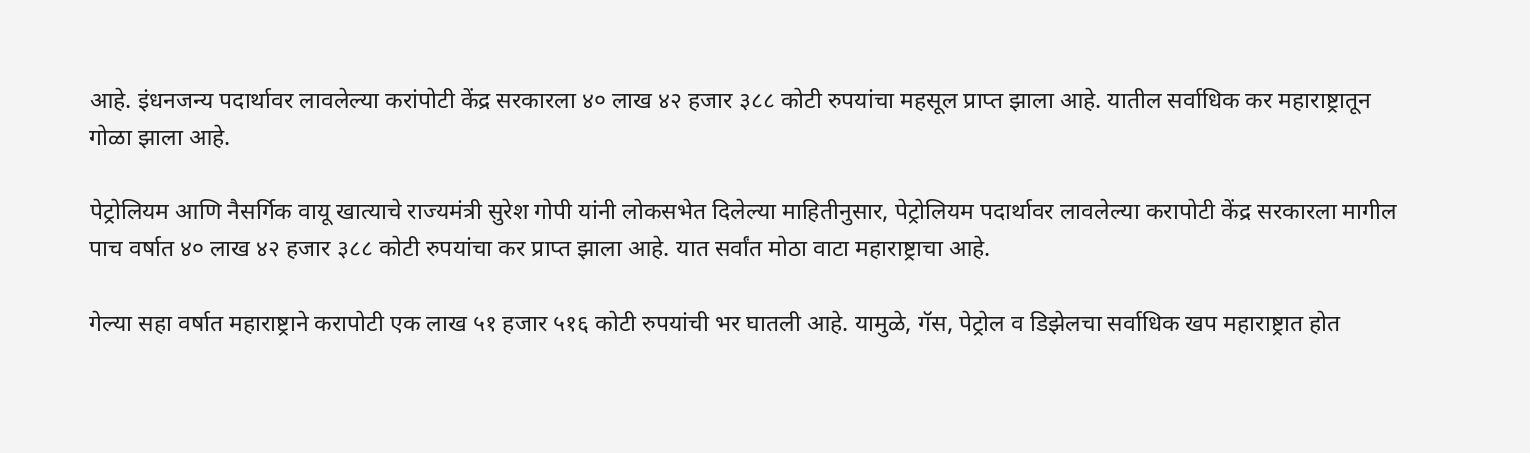आहे. इंधनजन्य पदार्थावर लावलेल्या करांपोटी केंद्र सरकारला ४० लाख ४२ हजार ३८८ कोटी रुपयांचा महसूल प्राप्त झाला आहे. यातील सर्वाधिक कर महाराष्ट्रातून गोळा झाला आहे.

पेट्रोलियम आणि नैसर्गिक वायू खात्याचे राज्यमंत्री सुरेश गोपी यांनी लोकसभेत दिलेल्या माहितीनुसार, पेट्रोलियम पदार्थावर लावलेल्या करापोटी केंद्र सरकारला मागील पाच वर्षात ४० लाख ४२ हजार ३८८ कोटी रुपयांचा कर प्राप्त झाला आहे. यात सर्वांत मोठा वाटा महाराष्ट्राचा आहे.

गेल्या सहा वर्षात महाराष्ट्राने करापोटी एक लाख ५१ हजार ५१६ कोटी रुपयांची भर घातली आहे. यामुळे, गॅस, पेट्रोल व डिझेलचा सर्वाधिक खप महाराष्ट्रात होत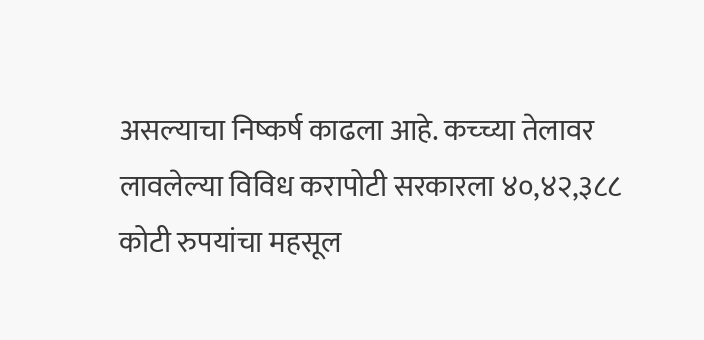असल्याचा निष्कर्ष काढला आहे. कच्च्या तेलावर लावलेल्या विविध करापोटी सरकारला ४०,४२,३८८ कोटी रुपयांचा महसूल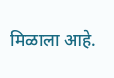मिळाला आहे.